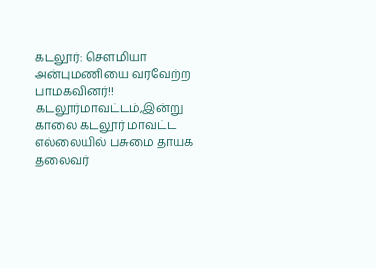கடலூர்: சௌமியா அன்புமணியை வரவேற்ற பாமகவினர்!!
கடலூர்மாவட்டம்,இன்று காலை கடலூர் மாவட்ட எல்லையில் பசுமை தாயக தலைவர்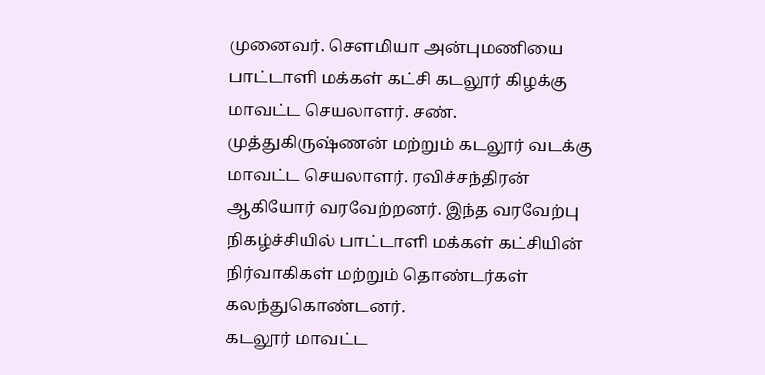முனைவர். சௌமியா அன்புமணியை பாட்டாளி மக்கள் கட்சி கடலூர் கிழக்கு மாவட்ட செயலாளர். சண். முத்துகிருஷ்ணன் மற்றும் கடலூர் வடக்கு மாவட்ட செயலாளர். ரவிச்சந்திரன் ஆகியோர் வரவேற்றனர். இந்த வரவேற்பு நிகழ்ச்சியில் பாட்டாளி மக்கள் கட்சியின் நிர்வாகிகள் மற்றும் தொண்டர்கள் கலந்துகொண்டனர்.
கடலூர் மாவட்ட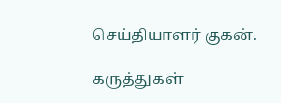செய்தியாளர் குகன்.

கருத்துகள்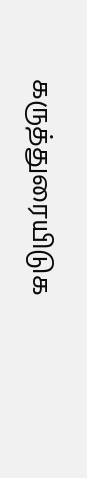கருத்துரையிடுக